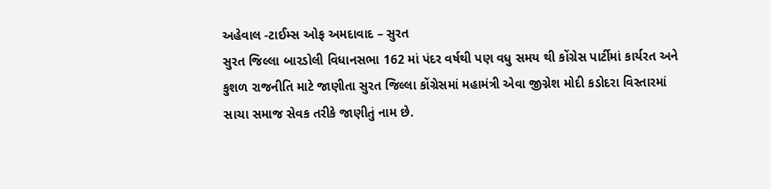અહેવાલ -ટાઈમ્સ ઓફ અમદાવાદ – સુરત
સુરત જિલ્લા બારડોલી વિધાનસભા 162 માં પંદર વર્ષથી પણ વધુ સમય થી કોંગ્રેસ પાર્ટીમાં કાર્યરત અને કુશળ રાજનીતિ માટે જાણીતા સુરત જિલ્લા કોંગ્રેસમાં મહામંત્રી એવા જીગ્નેશ મોદી કડોદરા વિસ્તારમાં સાચા સમાજ સેવક તરીકે જાણીતું નામ છે.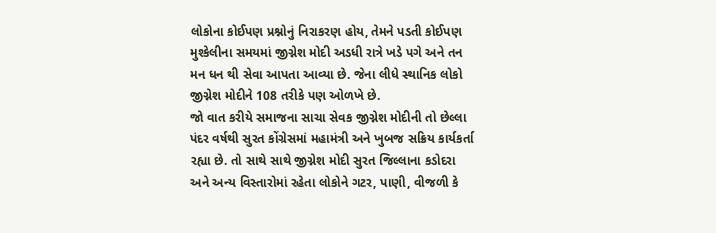લોકોના કોઈપણ પ્રશ્નોનું નિરાકરણ હોય, તેમને પડતી કોઈપણ મુશ્કેલીના સમયમાં જીગ્નેશ મોદી અડધી રાત્રે ખડે પગે અને તન મન ધન થી સેવા આપતા આવ્યા છે. જેના લીધે સ્થાનિક લોકો જીગ્નેશ મોદીને 108 તરીકે પણ ઓળખે છે.
જો વાત કરીયે સમાજના સાચા સેવક જીગ્નેશ મોદીની તો છેલ્લા પંદર વર્ષથી સુરત કોંગ્રેસમાં મહામંત્રી અને ખુબજ સક્રિય કાર્યકર્તા રહ્યા છે. તો સાથે સાથે જીગ્નેશ મોદી સુરત જિલ્લાના કડોદરા અને અન્ય વિસ્તારોમાં રહેતા લોકોને ગટર, પાણી, વીજળી કે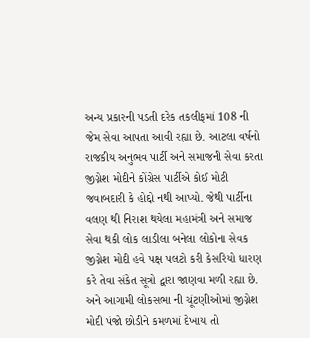અન્ય પ્રકારની પડતી દરેક તકલીફમાં 108 ની જેમ સેવા આપતા આવી રહ્યા છે. આટલા વર્ષનો રાજકીય અનુભવ પાર્ટી અને સમાજની સેવા કરતા જીગ્નેશ મોદીને કોંગ્રેસ પાર્ટીએ કોઈ મોટી જવાબદારી કે હોદ્દો નથી આપ્યો. જેથી પાર્ટીના વલણ થી નિરાશ થયેલા મહામંત્રી અને સમાજ સેવા થકી લોક લાડીલા બનેલા લોકોના સેવક જીગ્નેશ મોદી હવે પક્ષ પલટો કરી કેસરિયો ધારણ કરે તેવા સંકેત સૂત્રો દ્વારા જાણવા મળી રહ્યા છે. અને આગામી લોકસભા ની ચૂંટણીઓમાં જીગ્નેશ મોદી પંજો છોડીને કમળમાં દેખાય તો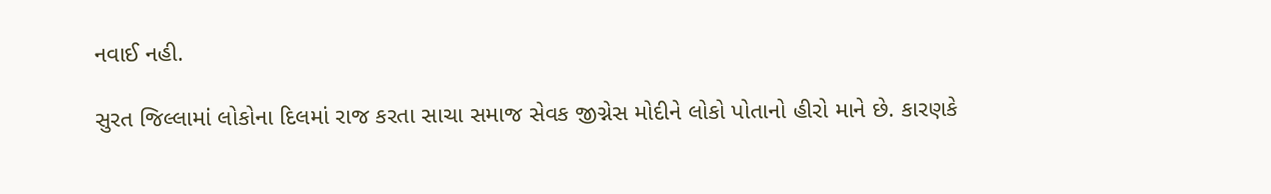નવાઈ નહી.

સુરત જિલ્લામાં લોકોના દિલમાં રાજ કરતા સાચા સમાજ સેવક જીગ્નેસ મોદીને લોકો પોતાનો હીરો માને છે. કારણકે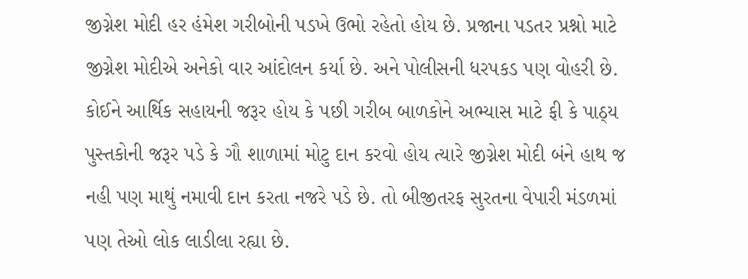જીગ્નેશ મોદી હર હંમેશ ગરીબોની પડખે ઉભો રહેતો હોય છે. પ્રજાના પડતર પ્રશ્નો માટે જીગ્નેશ મોદીએ અનેકો વાર આંદોલન કર્યા છે. અને પોલીસની ધરપકડ પણ વોહરી છે. કોઈને આર્થિક સહાયની જરૂર હોય કે પછી ગરીબ બાળકોને અભ્યાસ માટે ફી કે પાઠ્ય પુસ્તકોની જરૂર પડે કે ગૌ શાળામાં મોટુ દાન કરવો હોય ત્યારે જીગ્નેશ મોદી બંને હાથ જ નહી પણ માથું નમાવી દાન કરતા નજરે પડે છે. તો બીજીતરફ સુરતના વેપારી મંડળમાં પણ તેઓ લોક લાડીલા રહ્યા છે.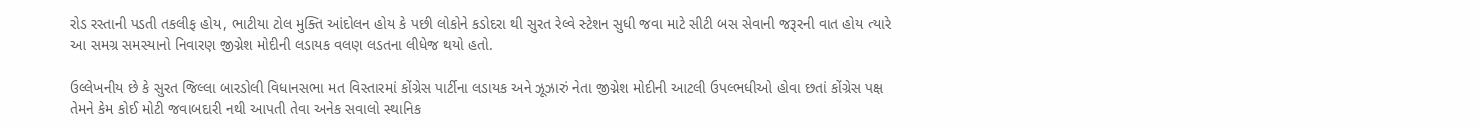રોડ રસ્તાની પડતી તકલીફ હોય, ભાટીયા ટોલ મુક્તિ આંદોલન હોય કે પછી લોકોને કડોદરા થી સુરત રેલ્વે સ્ટેશન સુધી જવા માટે સીટી બસ સેવાની જરૂરની વાત હોય ત્યારે આ સમગ્ર સમસ્યાનો નિવારણ જીગ્નેશ મોદીની લડાયક વલણ લડતના લીધેજ થયો હતો.

ઉલ્લેખનીય છે કે સુરત જિલ્લા બારડોલી વિધાનસભા મત વિસ્તારમાં કોંગ્રેસ પાર્ટીના લડાયક અને ઝૂઝારું નેતા જીગ્નેશ મોદીની આટલી ઉપલ્ભધીઓ હોવા છતાં કોંગ્રેસ પક્ષ તેમને કેમ કોઈ મોટી જવાબદારી નથી આપતી તેવા અનેક સવાલો સ્થાનિક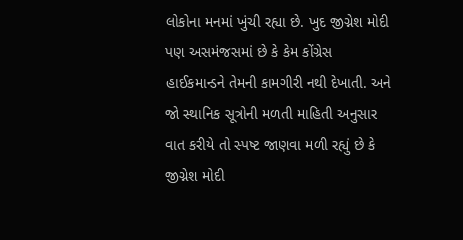લોકોના મનમાં ખુંચી રહ્યા છે. ખુદ જીગ્નેશ મોદી પણ અસમંજસમાં છે કે કેમ કોંગ્રેસ હાઈકમાન્ડને તેમની કામગીરી નથી દેખાતી. અને જો સ્થાનિક સૂત્રોની મળતી માહિતી અનુસાર વાત કરીયે તો સ્પષ્ટ જાણવા મળી રહ્યું છે કે જીગ્નેશ મોદી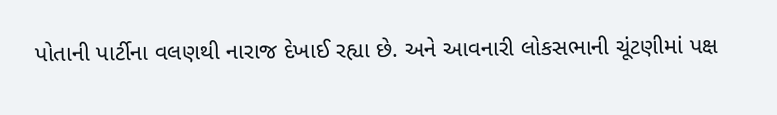પોતાની પાર્ટીના વલણથી નારાજ દેખાઈ રહ્યા છે. અને આવનારી લોકસભાની ચૂંટણીમાં પક્ષ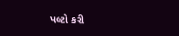પલ્ટો કરી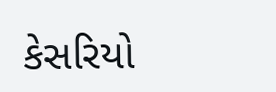કેસરિયો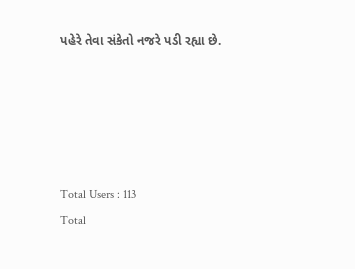પહેરે તેવા સંકેતો નજરે પડી રહ્યા છે.





Total Users : 113
Total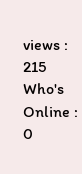views : 215
Who's Online : 0